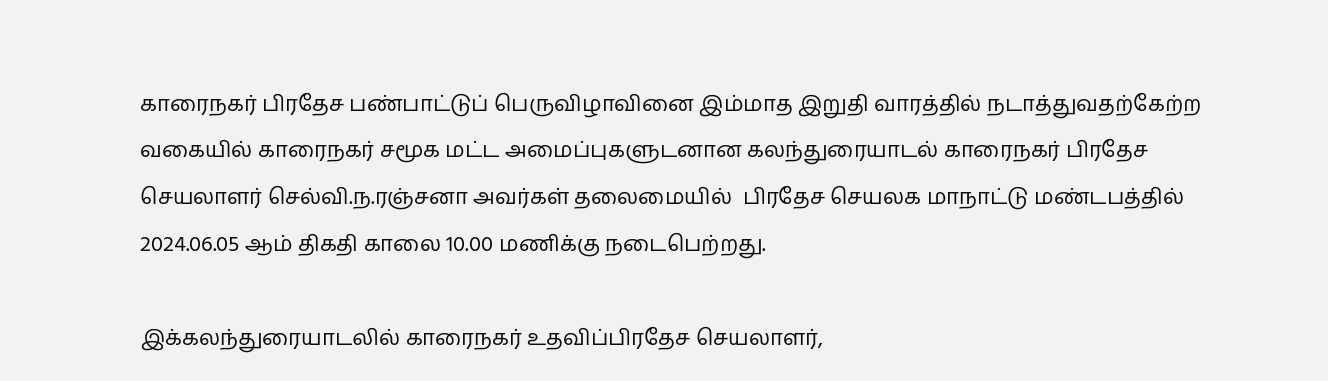காரைநகர் பிரதேச பண்பாட்டுப் பெருவிழாவினை இம்மாத இறுதி வாரத்தில் நடாத்துவதற்கேற்ற வகையில் காரைநகர் சமூக மட்ட அமைப்புகளுடனான கலந்துரையாடல் காரைநகர் பிரதேச செயலாளர் செல்வி.ந.ரஞ்சனா அவர்கள் தலைமையில்  பிரதேச செயலக மாநாட்டு மண்டபத்தில் 2024.06.05 ஆம் திகதி காலை 10.00 மணிக்கு நடைபெற்றது.

இக்கலந்துரையாடலில் காரைநகர் உதவிப்பிரதேச செயலாளர்,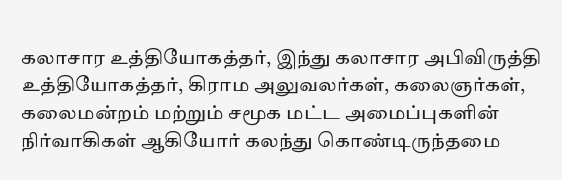கலாசார உத்தியோகத்தர், இந்து கலாசார அபிவிருத்தி உத்தியோகத்தர், கிராம அலுவலர்கள், கலைஞர்கள், கலைமன்றம் மற்றும் சமூக மட்ட அமைப்புகளின் நிர்வாகிகள் ஆகியோர் கலந்து கொண்டிருந்தமை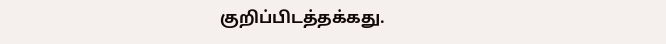குறிப்பிடத்தக்கது.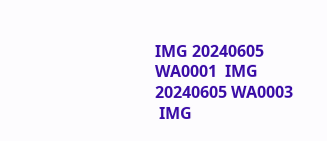IMG 20240605 WA0001  IMG 20240605 WA0003
 IMG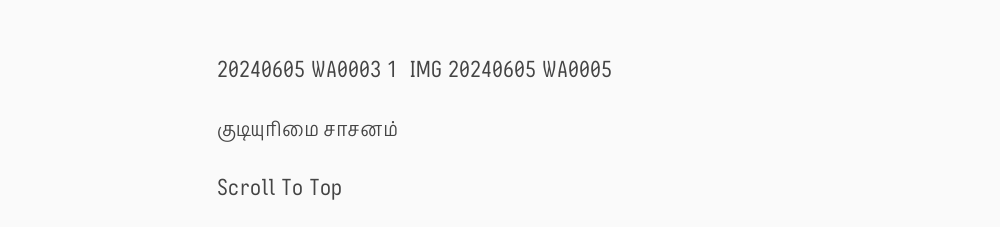20240605 WA0003 1  IMG 20240605 WA0005

குடியுரிமை சாசனம்

Scroll To Top